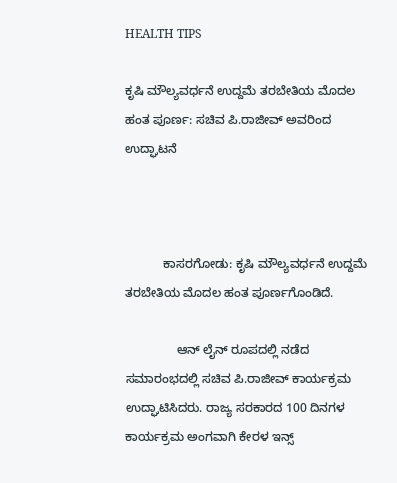HEALTH TIPS

ಕೃಷಿ ಮೌಲ್ಯವರ್ಧನೆ ಉದ್ದಮೆ ತರಬೇತಿಯ ಮೊದಲ ಹಂತ ಪೂರ್ಣ: ಸಚಿವ ಪಿ.ರಾಜೀವ್ ಅವರಿಂದ ಉದ್ಘಾಟನೆ



           ಕಾಸರಗೋಡು: ಕೃಷಿ ಮೌಲ್ಯವರ್ಧನೆ ಉದ್ದಮೆ ತರಬೇತಿಯ ಮೊದಲ ಹಂತ ಪೂರ್ಣಗೊಂಡಿದೆ.

               ಆನ್ ಲೈನ್ ರೂಪದಲ್ಲಿ ನಡೆದ ಸಮಾರಂಭದಲ್ಲಿ ಸಚಿವ ಪಿ.ರಾಜೀವ್ ಕಾರ್ಯಕ್ರಮ ಉದ್ಘಾಟಿಸಿದರು. ರಾಜ್ಯ ಸರಕಾರದ 100 ದಿನಗಳ ಕಾರ್ಯಕ್ರಮ ಅಂಗವಾಗಿ ಕೇರಳ ಇನ್ಸ್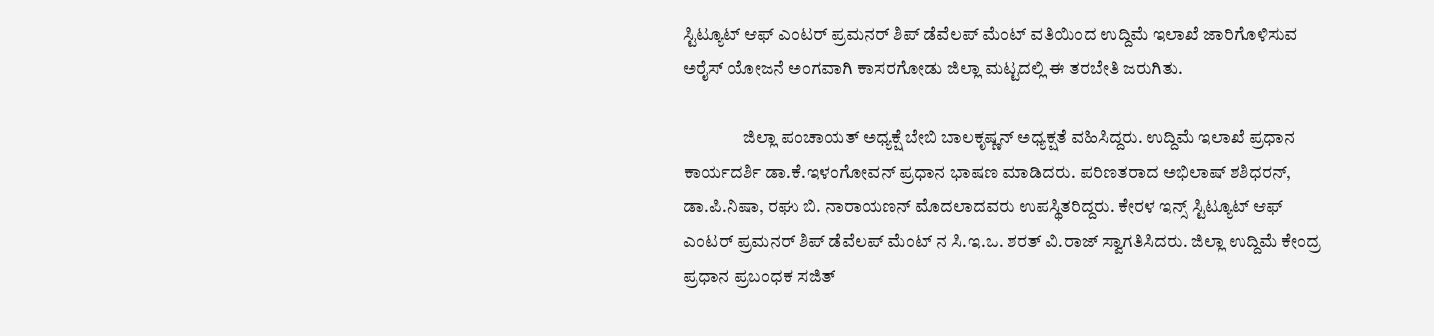ಸ್ಟಿಟ್ಯೂಟ್ ಆಫ್ ಎಂಟರ್ ಪ್ರಮನರ್ ಶಿಪ್ ಡೆವೆಲಪ್ ಮೆಂಟ್ ವತಿಯಿಂದ ಉದ್ದಿಮೆ ಇಲಾಖೆ ಜಾರಿಗೊಳಿಸುವ ಅರೈಸ್ ಯೋಜನೆ ಅಂಗವಾಗಿ ಕಾಸರಗೋಡು ಜಿಲ್ಲಾ ಮಟ್ಟದಲ್ಲಿ ಈ ತರಬೇತಿ ಜರುಗಿತು.

                 ಜಿಲ್ಲಾ ಪಂಚಾಯತ್ ಅಧ್ಯಕ್ಷೆ ಬೇಬಿ ಬಾಲಕೃಷ್ಣನ್ ಅಧ್ಯಕ್ಷತೆ ವಹಿಸಿದ್ದರು. ಉದ್ದಿಮೆ ಇಲಾಖೆ ಪ್ರಧಾನ ಕಾರ್ಯದರ್ಶಿ ಡಾ.ಕೆ.ಇಳಂಗೋವನ್ ಪ್ರಧಾನ ಭಾಷಣ ಮಾಡಿದರು. ಪರಿಣತರಾದ ಅಭಿಲಾಷ್ ಶಶಿಧರನ್, ಡಾ.ಪಿ.ನಿಷಾ, ರಘು ಬಿ. ನಾರಾಯಣನ್ ಮೊದಲಾದವರು ಉಪಸ್ಥಿತರಿದ್ದರು. ಕೇರಳ ಇನ್ಸ್ ಸ್ಟಿಟ್ಯೂಟ್ ಆಫ್ ಎಂಟರ್ ಪ್ರಮನರ್ ಶಿಪ್ ಡೆವೆಲಪ್ ಮೆಂಟ್ ನ ಸಿ.ಇ.ಒ. ಶರತ್ ವಿ.ರಾಜ್ ಸ್ವಾಗತಿಸಿದರು. ಜಿಲ್ಲಾ ಉದ್ದಿಮೆ ಕೇಂದ್ರ ಪ್ರಧಾನ ಪ್ರಬಂಧಕ ಸಜಿತ್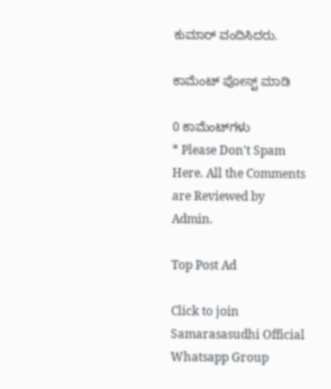ಕುಮಾರ್ ವಂದಿಸಿದರು.

ಕಾಮೆಂಟ್‌‌ ಪೋಸ್ಟ್‌ ಮಾಡಿ

0 ಕಾಮೆಂಟ್‌ಗಳು
* Please Don't Spam Here. All the Comments are Reviewed by Admin.

Top Post Ad

Click to join Samarasasudhi Official Whatsapp Group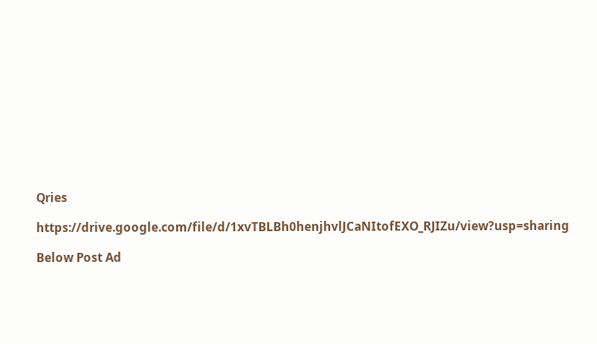Qries

https://drive.google.com/file/d/1xvTBLBh0henjhvlJCaNItofEXO_RJIZu/view?usp=sharing

Below Post Ad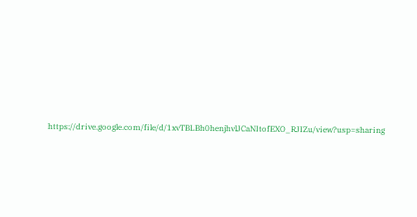https://drive.google.com/file/d/1xvTBLBh0henjhvlJCaNItofEXO_RJIZu/view?usp=sharing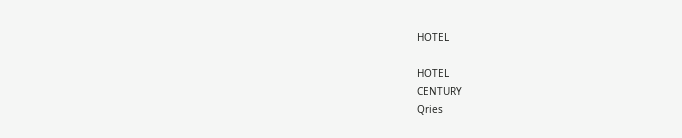HOTEL

HOTEL
CENTURY
Qries